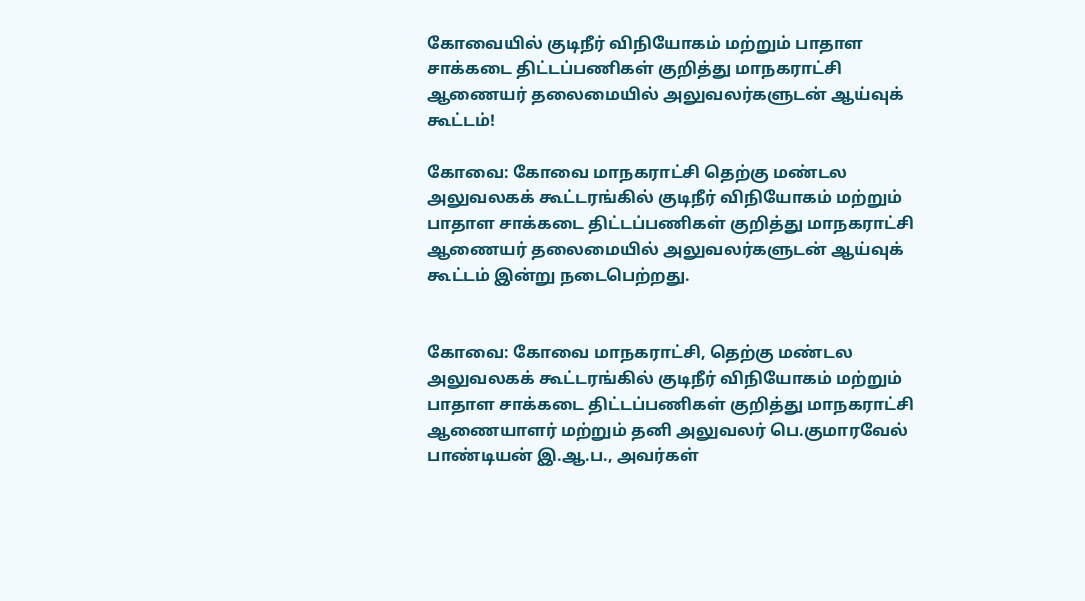கோவையில் குடிநீர்‌ விநியோகம்‌ மற்றும்‌ பாதாள சாக்கடை திட்டப்பணிகள்‌ குறித்து மாநகராட்சி ஆணைய‌ர் தலைமையில்‌ அலுவலர்களுடன்‌ ஆய்வுக்‌ கூட்டம்‌!

கோவை: கோவை மாநகராட்சி தெற்கு மண்டல அலுவலகக்‌ கூட்டரங்கில்‌ குடிநீர் விநியோகம்‌ மற்றும்‌ பாதாள சாக்கடை திட்டப்பணிகள்‌ குறித்து மாநகராட்சி ஆணைய‌ர் தலைமையில்‌ அலுவலர்களுடன்‌ ஆய்வுக்‌ கூட்டம்‌ இன்று நடைபெற்றது.


கோவை: கோவை மாநகராட்சி, தெற்கு மண்டல அலுவலகக்‌ கூட்டரங்கில்‌ குடிநீர் விநியோகம்‌ மற்றும்‌ பாதாள சாக்கடை திட்டப்பணிகள்‌ குறித்து மாநகராட்சி ஆணையாளர்‌ மற்றும்‌ தனி அலுவலர் பெ.குமாரவேல்‌ பாண்டியன்‌ இ.ஆ.ப., அவர்கள்‌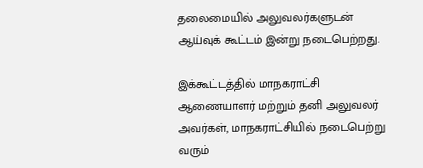தலைமையில்‌ அலுவலர்களுடன்‌ ஆய்வுக்‌ கூட்டம்‌ இன்று நடைபெற்றது.

இக்கூட்டத்தில்‌ மாநகராட்சி ஆணையாளர்‌ மற்றும்‌ தனி அலுவலர்‌ அவர்கள்‌, மாநகராட்சியில்‌ நடைபெற்று வரும்‌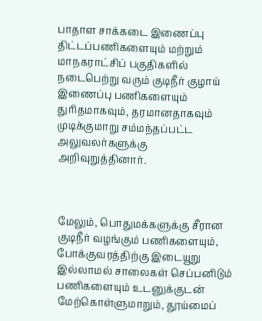பாதாள சாக்கடை இணைப்பு திட்டப்பணிகளையும்‌ மற்றும்‌ மாநகராட்சிப்‌ பகுதிகளில்‌ நடைபெற்று வரும்‌ குடிநீர் குழாய்‌ இணைப்பு பணிகளையும்‌ துரிதமாகவும்‌, தரமானதாகவும்‌ முடிக்குமாறு சம்மந்தப்பட்ட அலுவலர்களுக்கு அறிவுறுத்தினார்.



மேலும், பொதுமக்களுக்கு சீரான குடிநீர்‌ வழங்கும்‌ பணிகளையும்‌, போக்குவரத்திற்கு இடையூறு இல்லாமல்‌ சாலைகள்‌ செப்பனிடும்‌ பணிகளையும்‌ உடனுக்குடன்‌ மேற்கொள்ளுமாறும்‌, தூய்மைப்‌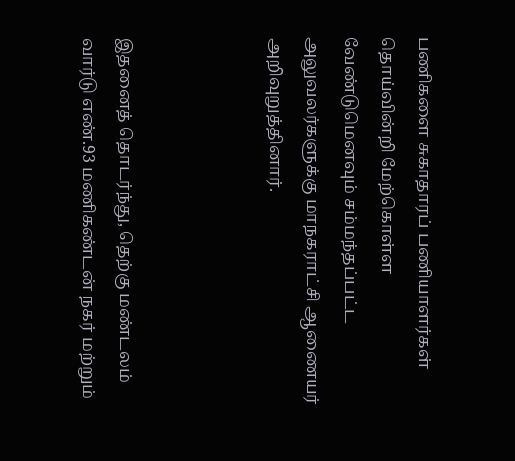பணிகளை சுகாதாரப்‌ பணியாளர்கள்‌ தொய்வின்றி மேற்கொள்ள வேண்டுமெனவும்‌ சம்மந்தப்பட்ட அலுவலர்களுக்கு மாநகராட்சி ஆணையர் அறிவுறுத்தினார்.



இதனைத்‌ தொடர்ந்து, தெற்கு மண்டலம்‌ வார்டு எண்‌.93 மணிகண்டன்‌ நகர்‌ மற்றும்‌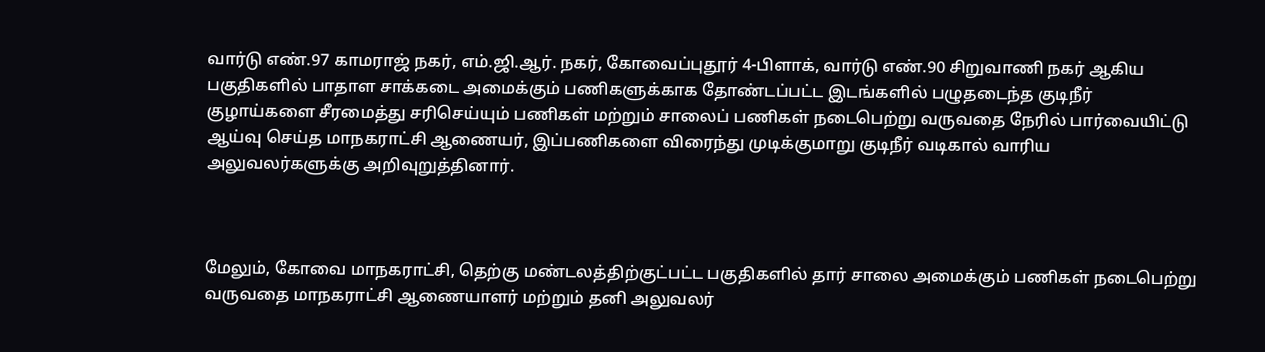வார்டு எண்‌.97 காமராஜ்‌ நகர்‌, எம்‌.ஜி.ஆர்‌. நகர்‌, கோவைப்புதூர்‌ 4-பிளாக்‌, வார்டு எண்‌.90 சிறுவாணி நகர்‌ ஆகிய பகுதிகளில்‌ பாதாள சாக்கடை அமைக்கும்‌ பணிகளுக்காக தோண்டப்பட்ட இடங்களில்‌ பழுதடைந்த குடிநீர்‌ குழாய்களை சீரமைத்து சரிசெய்யும்‌ பணிகள்‌ மற்றும்‌ சாலைப்‌ பணிகள்‌ நடைபெற்று வருவதை நேரில்‌ பார்வையிட்டு ஆய்வு செய்த மாநகராட்சி ஆணையர், இப்பணிகளை விரைந்து முடிக்குமாறு குடிநீர்‌ வடிகால்‌ வாரிய அலுவலர்களுக்கு அறிவுறுத்தினார்.



மேலும், கோவை மாநகராட்சி, தெற்கு மண்டலத்திற்குட்பட்ட பகுதிகளில்‌ தார்‌ சாலை அமைக்கும்‌ பணிகள்‌ நடைபெற்று வருவதை மாநகராட்சி ஆணையாளர்‌ மற்றும்‌ தனி அலுவலர்‌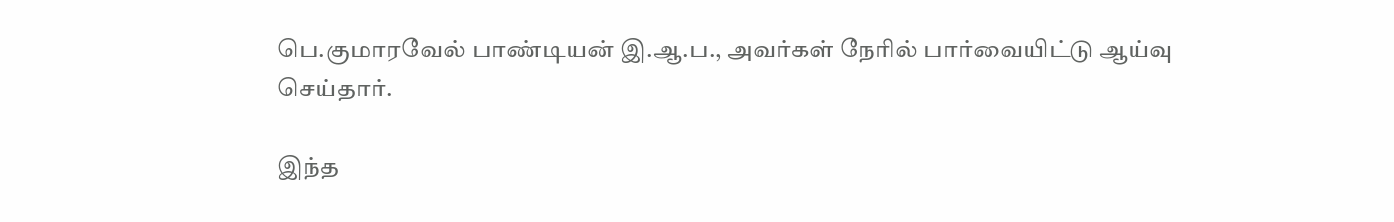பெ.குமாரவேல்‌ பாண்டியன்‌ இ.ஆ.ப., அவர்கள்‌ நேரில்‌ பார்வையிட்டு ஆய்வு செய்தார்.

இந்த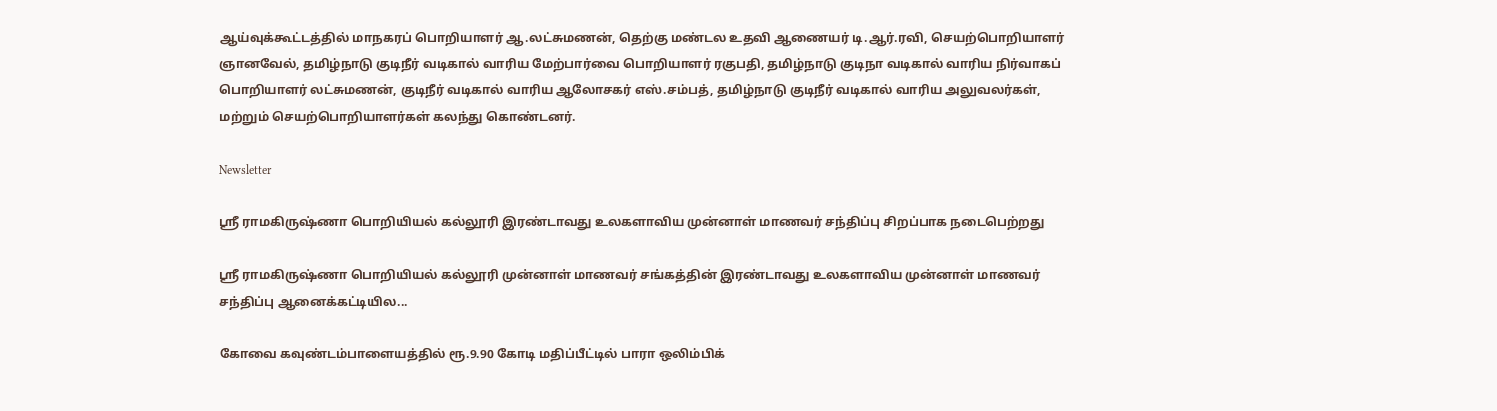ஆய்வுக்கூட்டத்தில்‌ மாநகரப்‌ பொறியாளர்‌ ஆ.லட்சுமணன்‌, தெற்கு மண்டல உதவி ஆணையர்‌ டி.ஆர்‌.ரவி, செயற்பொறியாளர்‌ ஞானவேல்‌, தமிழ்நாடு குடிநீர்‌ வடிகால்‌ வாரிய மேற்பார்வை பொறியாளர்‌ ரகுபதி, தமிழ்நாடு குடிநா வடிகால்‌ வாரிய நிர்வாகப்‌ பொறியாளர்‌ லட்சுமணன்‌, குடிநீர் வடிகால்‌ வாரிய ஆலோசகர்‌ எஸ்‌.சம்பத்‌, தமிழ்நாடு குடிநீர் வடிகால்‌ வாரிய அலுவலர்கள்‌, மற்றும்‌ செயற்பொறியாளர்கள்‌ கலந்து கொண்டனர்.

Newsletter

ஸ்ரீ ராமகிருஷ்ணா பொறியியல் கல்லூரி இரண்டாவது உலகளாவிய முன்னாள் மாணவர் சந்திப்பு சிறப்பாக நடைபெற்றது

ஸ்ரீ ராமகிருஷ்ணா பொறியியல் கல்லூரி முன்னாள் மாணவர் சங்கத்தின் இரண்டாவது உலகளாவிய முன்னாள் மாணவர் சந்திப்பு ஆனைக்கட்டியில...

கோவை கவுண்டம்பாளையத்தில் ரூ.9.90 கோடி மதிப்பீட்டில் பாரா ஒலிம்பிக்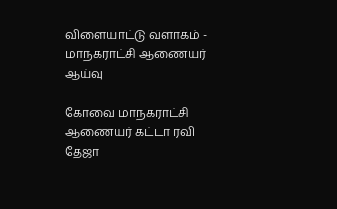விளையாட்டு வளாகம் - மாநகராட்சி ஆணையர் ஆய்வு

கோவை மாநகராட்சி ஆணையர் கட்டா ரவி தேஜா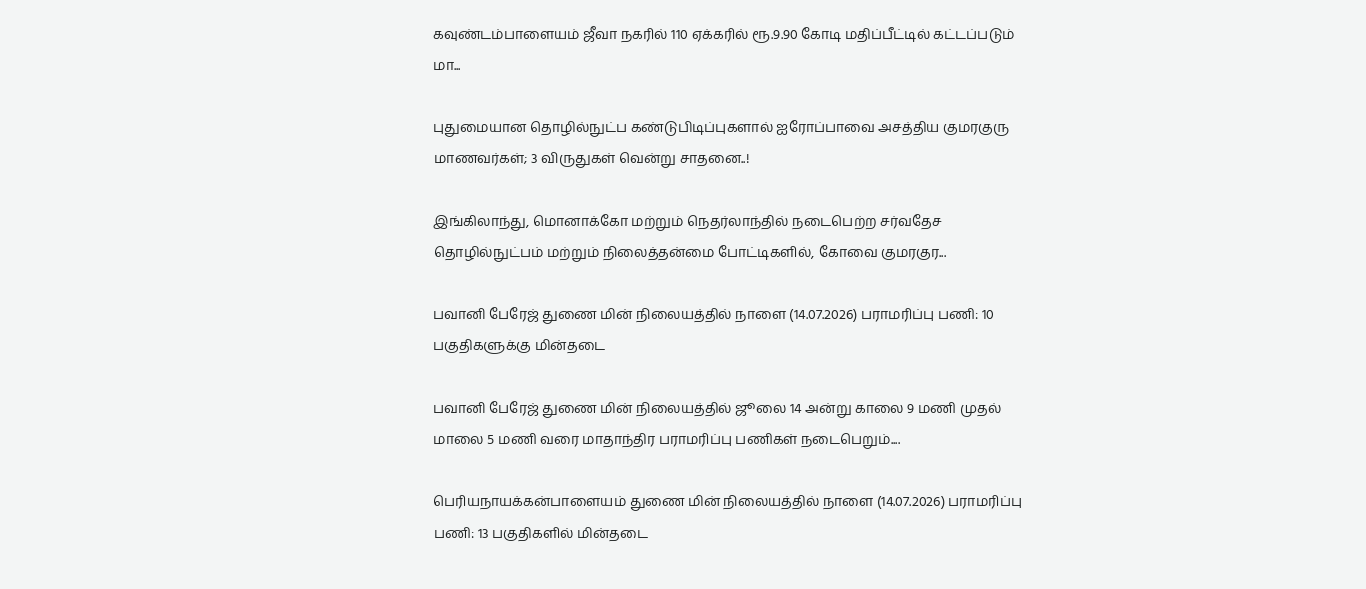கவுண்டம்பாளையம் ஜீவா நகரில் 110 ஏக்கரில் ரூ.9.90 கோடி மதிப்பீட்டில் கட்டப்படும் மா...

புதுமையான தொழில்நுட்ப கண்டுபிடிப்புகளால் ஐரோப்பாவை அசத்திய குமரகுரு மாணவர்கள்; 3 விருதுகள் வென்று சாதனை..!

இங்கிலாந்து, மொனாக்கோ மற்றும் நெதர்லாந்தில் நடைபெற்ற சர்வதேச தொழில்நுட்பம் மற்றும் நிலைத்தன்மை போட்டிகளில், கோவை குமரகுர...

பவானி பேரேஜ் துணை மின் நிலையத்தில் நாளை (14.07.2026) பராமரிப்பு பணி: 10 பகுதிகளுக்கு மின்தடை

பவானி பேரேஜ் துணை மின் நிலையத்தில் ஜூலை 14 அன்று காலை 9 மணி முதல் மாலை 5 மணி வரை மாதாந்திர பராமரிப்பு பணிகள் நடைபெறும்....

பெரியநாயக்கன்பாளையம் துணை மின் நிலையத்தில் நாளை (14.07.2026) பராமரிப்பு பணி: 13 பகுதிகளில் மின்தடை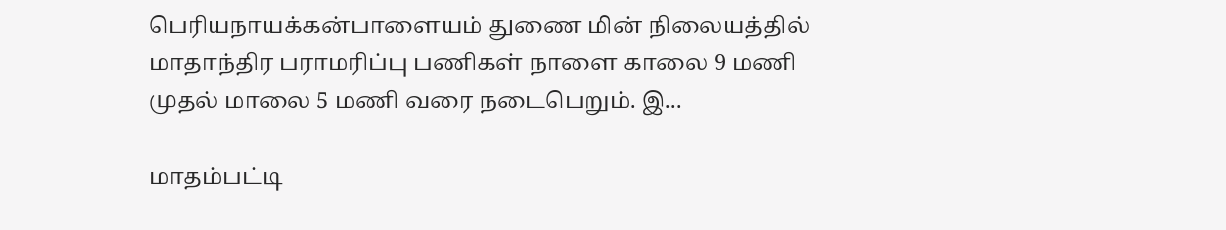பெரியநாயக்கன்பாளையம் துணை மின் நிலையத்தில் மாதாந்திர பராமரிப்பு பணிகள் நாளை காலை 9 மணி முதல் மாலை 5 மணி வரை நடைபெறும். இ...

மாதம்பட்டி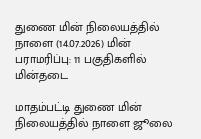துணை மின் நிலையத்தில் நாளை (14.07.2026) மின் பராமரிப்பு: 11 பகுதிகளில் மின்தடை

மாதம்பட்டி துணை மின் நிலையத்தில் நாளை ஜூலை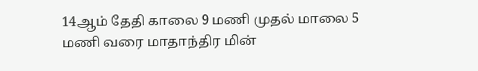14ஆம் தேதி காலை 9 மணி முதல் மாலை 5 மணி வரை மாதாந்திர மின்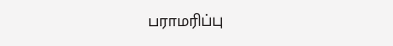பராமரிப்பு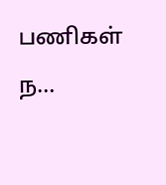பணிகள் ந...